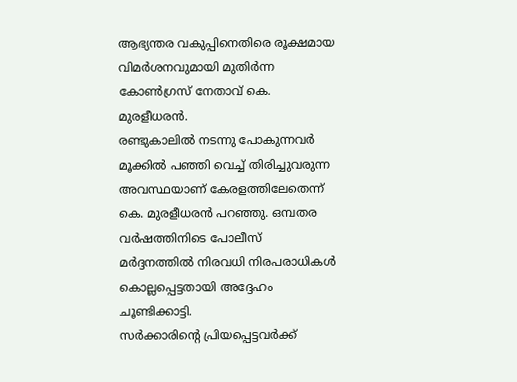ആഭ്യന്തര വകുപ്പിനെതിരെ രൂക്ഷമായ വിമർശനവുമായി മുതിർന്ന കോൺഗ്രസ് നേതാവ് കെ. മുരളീധരൻ.
രണ്ടുകാലിൽ നടന്നു പോകുന്നവർ മൂക്കിൽ പഞ്ഞി വെച്ച് തിരിച്ചുവരുന്ന അവസ്ഥയാണ് കേരളത്തിലേതെന്ന് കെ. മുരളീധരൻ പറഞ്ഞു. ഒമ്പതര വർഷത്തിനിടെ പോലീസ് മർദ്ദനത്തിൽ നിരവധി നിരപരാധികൾ കൊല്ലപ്പെട്ടതായി അദ്ദേഹം ചൂണ്ടിക്കാട്ടി.
സർക്കാരിന്റെ പ്രിയപ്പെട്ടവർക്ക്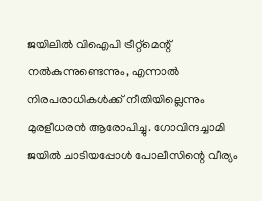ജയിലിൽ വിഐപി ട്രീറ്റ്മെന്റ് നൽകുന്നുണ്ടെന്നും, എന്നാൽ നിരപരാധികൾക്ക് നീതിയില്ലെന്നും മുരളീധരൻ ആരോപിച്ചു. ഗോവിന്ദച്ചാമി ജയിൽ ചാടിയപ്പോൾ പോലീസിന്റെ വീര്യം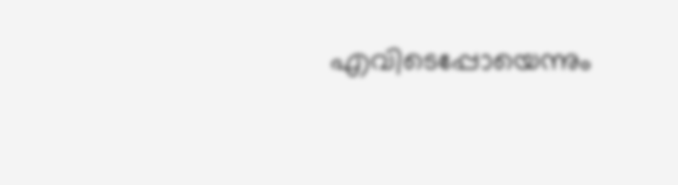എവിടെപ്പോയെന്നും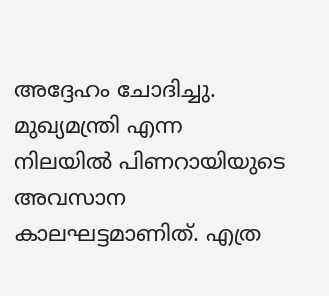അദ്ദേഹം ചോദിച്ചു.
മുഖ്യമന്ത്രി എന്ന നിലയിൽ പിണറായിയുടെ അവസാന കാലഘട്ടമാണിത്. എത്ര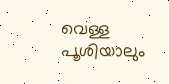വെള്ള പൂശിയാലും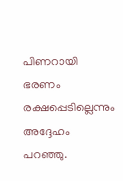പിണറായി ഭരണം രക്ഷപ്പെടില്ലെന്നും അദ്ദേഹം പറഞ്ഞു.